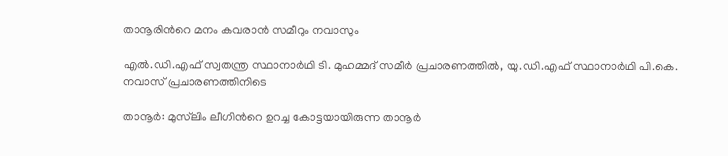താനൂരിന്‍റെ മനം കവരാൻ സമീറും നവാസും

എൽ.ഡി.എഫ് സ്വതന്ത്ര സ്ഥാനാർഥി ടി. മുഹമ്മദ് സമീർ പ്രചാരണത്തിൽ, യു.ഡി.എഫ് സ്ഥാനാർഥി പി.കെ. നവാസ് പ്രചാരണത്തിനിടെ

താനൂർ: മുസ്‌ലിം ലീഗിന്‍റെ ഉറച്ച കോട്ടയായിരുന്ന താനൂർ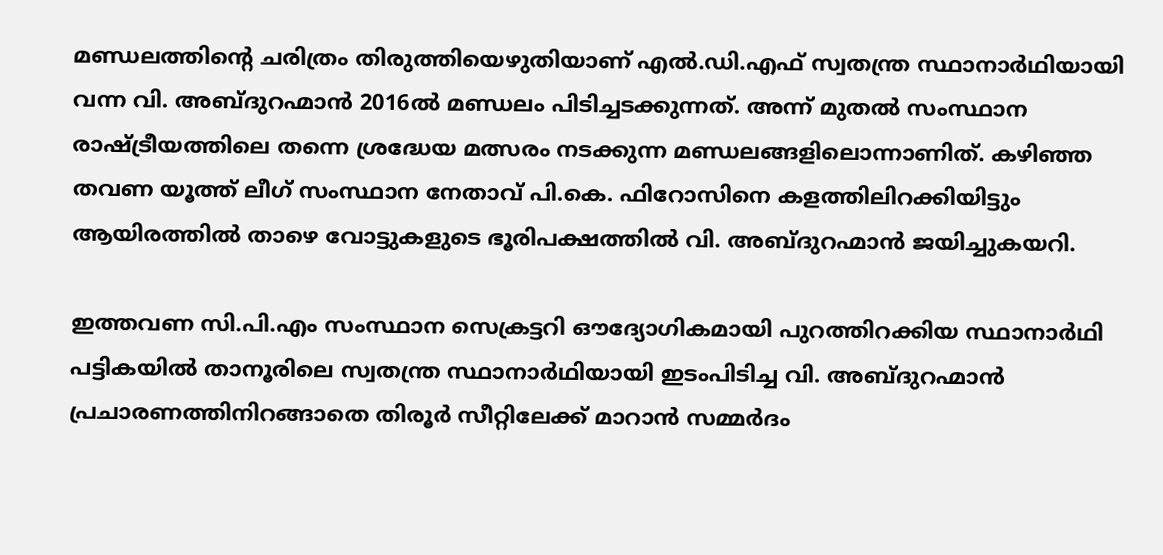മണ്ഡലത്തിന്‍റെ ചരിത്രം തിരുത്തിയെഴുതിയാണ് എൽ.ഡി.എഫ് സ്വതന്ത്ര സ്ഥാനാർഥിയായി വന്ന വി. അബ്ദുറഹ്മാൻ 2016ൽ മണ്ഡലം പിടിച്ചടക്കുന്നത്. അന്ന് മുതൽ സംസ്ഥാന രാഷ്ട്രീയത്തിലെ തന്നെ ശ്രദ്ധേയ മത്സരം നടക്കുന്ന മണ്ഡലങ്ങളിലൊന്നാണിത്. കഴിഞ്ഞ തവണ യൂത്ത് ലീഗ് സംസ്ഥാന നേതാവ് പി.കെ. ഫിറോസിനെ കളത്തിലിറക്കിയിട്ടും ആയിരത്തിൽ താഴെ വോട്ടുകളുടെ ഭൂരിപക്ഷത്തിൽ വി. അബ്ദുറഹ്മാൻ ജയിച്ചുകയറി.

ഇത്തവണ സി.പി.എം സംസ്ഥാന സെക്രട്ടറി ഔദ്യോഗികമായി പുറത്തിറക്കിയ സ്ഥാനാർഥി പട്ടികയിൽ താനൂരിലെ സ്വതന്ത്ര സ്ഥാനാർഥിയായി ഇടംപിടിച്ച വി. അബ്ദുറഹ്മാൻ പ്രചാരണത്തിനിറങ്ങാതെ തിരൂർ സീറ്റിലേക്ക് മാറാൻ സമ്മർദം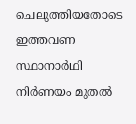ചെലുത്തിയതോടെ ഇത്തവണ സ്ഥാനാർഥി നിർണയം മുതൽ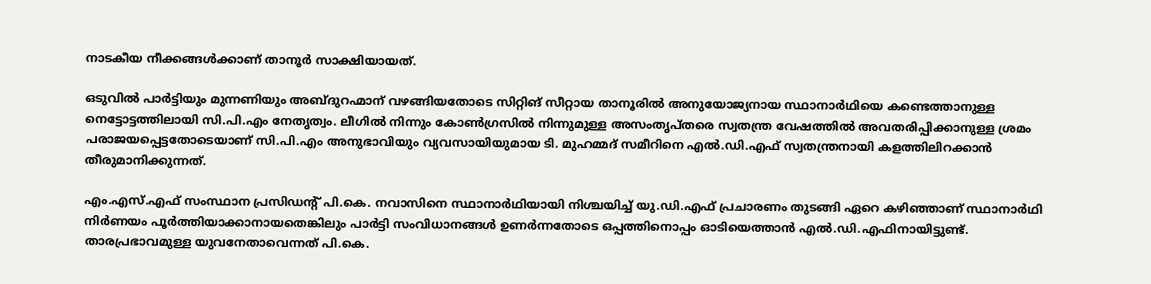നാടകീയ നീക്കങ്ങൾക്കാണ് താനൂർ സാക്ഷിയായത്.

ഒടുവിൽ പാർട്ടിയും മുന്നണിയും അബ്ദുറഹ്മാന് വഴങ്ങിയതോടെ സിറ്റിങ് സീറ്റായ താനൂരിൽ അനുയോജ്യനായ സ്ഥാനാർഥിയെ കണ്ടെത്താനുള്ള നെട്ടോട്ടത്തിലായി സി.പി.എം നേതൃത്വം. ലീഗിൽ നിന്നും കോൺഗ്രസിൽ നിന്നുമുള്ള അസംതൃപ്തരെ സ്വതന്ത്ര വേഷത്തിൽ അവതരിപ്പിക്കാനുള്ള ശ്രമം പരാജയപ്പെട്ടതോടെയാണ് സി.പി.എം അനുഭാവിയും വ്യവസായിയുമായ ടി. മുഹമ്മദ് സമീറിനെ എൽ.ഡി.എഫ് സ്വതന്ത്രനായി കളത്തിലിറക്കാൻ തീരുമാനിക്കുന്നത്.

എം.എസ്.എഫ് സംസ്ഥാന പ്രസിഡന്‍റ് പി.കെ. നവാസിനെ സ്ഥാനാർഥിയായി നിശ്ചയിച്ച് യു.ഡി.എഫ് പ്രചാരണം തുടങ്ങി ഏറെ കഴിഞ്ഞാണ് സ്ഥാനാർഥി നിർണയം പൂർത്തിയാക്കാനായതെങ്കിലും പാർട്ടി സംവിധാനങ്ങൾ ഉണർന്നതോടെ ഒപ്പത്തിനൊപ്പം ഓടിയെത്താൻ എൽ.ഡി.എഫിനായിട്ടുണ്ട്. താരപ്രഭാവമുള്ള യുവനേതാവെന്നത് പി.കെ.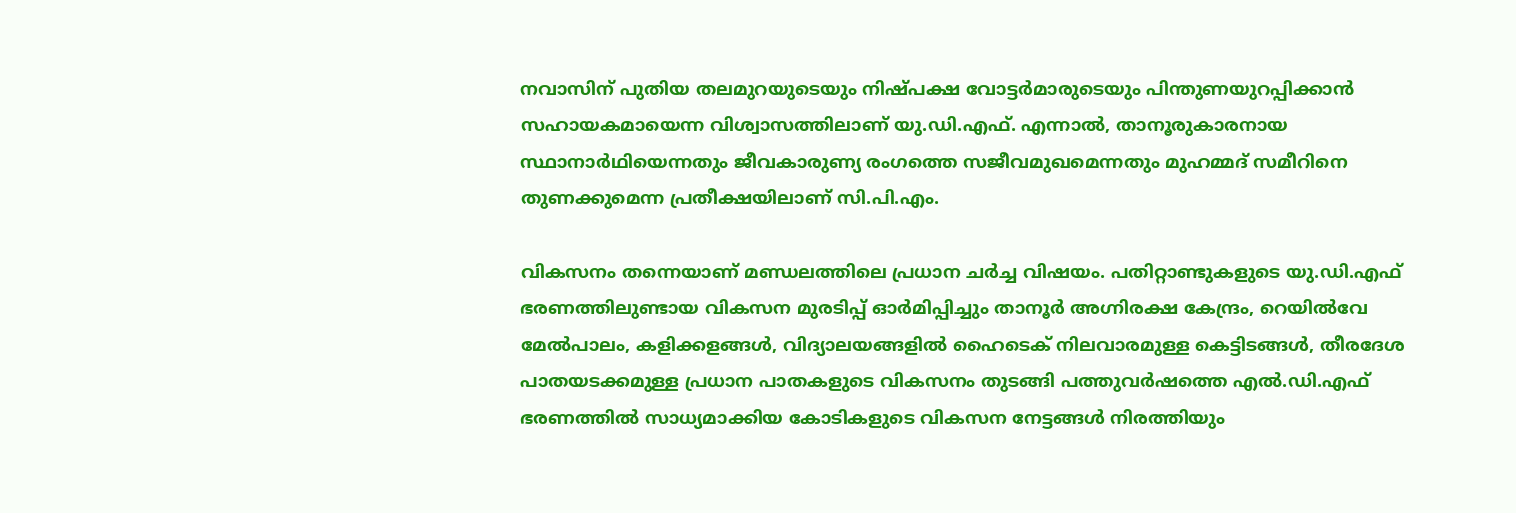നവാസിന് പുതിയ തലമുറയുടെയും നിഷ്പക്ഷ വോട്ടർമാരുടെയും പിന്തുണയുറപ്പിക്കാൻ സഹായകമായെന്ന വിശ്വാസത്തിലാണ് യു.ഡി.എഫ്. എന്നാൽ, താനൂരുകാരനായ സ്ഥാനാർഥിയെന്നതും ജീവകാരുണ്യ രംഗത്തെ സജീവമുഖമെന്നതും മുഹമ്മദ് സമീറിനെ തുണക്കുമെന്ന പ്രതീക്ഷയിലാണ് സി.പി.എം.

വികസനം തന്നെയാണ് മണ്ഡലത്തിലെ പ്രധാന ചർച്ച വിഷയം. പതിറ്റാണ്ടുകളുടെ യു.ഡി.എഫ് ഭരണത്തിലുണ്ടായ വികസന മുരടിപ്പ് ഓർമിപ്പിച്ചും താനൂർ അഗ്നിരക്ഷ കേന്ദ്രം, റെയിൽവേ മേൽപാലം, കളിക്കളങ്ങൾ, വിദ്യാലയങ്ങളിൽ ഹൈടെക് നിലവാരമുള്ള കെട്ടിടങ്ങൾ, തീരദേശ പാതയടക്കമുള്ള പ്രധാന പാതകളുടെ വികസനം തുടങ്ങി പത്തുവർഷത്തെ എൽ.ഡി.എഫ് ഭരണത്തിൽ സാധ്യമാക്കിയ കോടികളുടെ വികസന നേട്ടങ്ങൾ നിരത്തിയും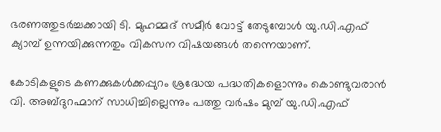ഭരണത്തുടർച്ചക്കായി ടി. മുഹമ്മദ് സമീർ വോട്ട് തേടുമ്പോൾ യു.ഡി.എഫ് ക്യാമ്പ് ഉന്നയിക്കുന്നതും വികസന വിഷയങ്ങൾ തന്നെയാണ്.

കോടികളുടെ കണക്കുകൾക്കപ്പുറം ശ്രദ്ധേയ പദ്ധതികളൊന്നും കൊണ്ടുവരാൻ വി. അബ്ദുറഹ്മാന് സാധിച്ചില്ലെന്നും പത്തു വർഷം മുമ്പ് യു.ഡി.എഫ്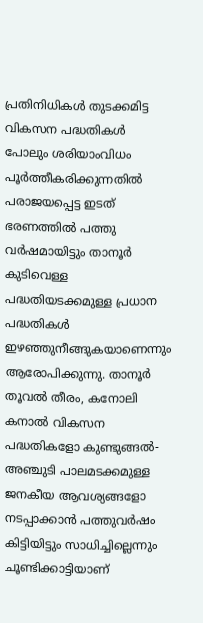പ്രതിനിധികൾ തുടക്കമിട്ട വികസന പദ്ധതികൾ പോലും ശരിയാംവിധം പൂർത്തീകരിക്കുന്നതിൽ പരാജയപ്പെട്ട ഇടത് ഭരണത്തിൽ പത്തു വർഷമായിട്ടും താനൂർ കുടിവെള്ള പദ്ധതിയടക്കമുള്ള പ്രധാന പദ്ധതികൾ ഇഴഞ്ഞുനീങ്ങുകയാണെന്നും ആരോപിക്കുന്നു. താനൂർ തൂവൽ തീരം, കനോലി കനാൽ വികസന പദ്ധതികളോ കുണ്ടുങ്ങൽ-അഞ്ചുടി പാലമടക്കമുള്ള ജനകീയ ആവശ്യങ്ങളോ നടപ്പാക്കാൻ പത്തുവർഷം കിട്ടിയിട്ടും സാധിച്ചില്ലെന്നും ചൂണ്ടിക്കാട്ടിയാണ്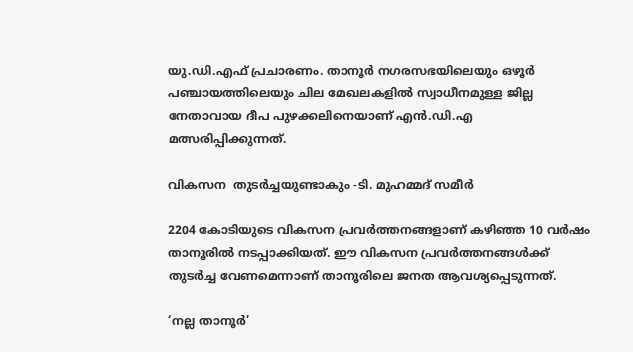യു.ഡി.എഫ് പ്രചാരണം. താനൂർ നഗരസഭയിലെയും ഒഴൂർ പഞ്ചായത്തിലെയും ചില മേഖലകളിൽ സ്വാധീനമുള്ള ജില്ല നേതാവായ ദീപ പുഴക്കലിനെയാണ് എൻ.ഡി.എ മത്സരിപ്പിക്കുന്നത്.

വികസന  തുടർച്ചയുണ്ടാകും -ടി. മുഹമ്മദ് സമീർ

2204 കോടിയുടെ വികസന പ്രവർത്തനങ്ങളാണ് കഴിഞ്ഞ 10 വർഷം താനൂരിൽ നടപ്പാക്കിയത്. ഈ വികസന പ്രവർത്തനങ്ങൾക്ക് തുടർച്ച വേണമെന്നാണ് താനൂരിലെ ജനത ആവശ്യപ്പെടുന്നത്.

‘നല്ല താനൂർ’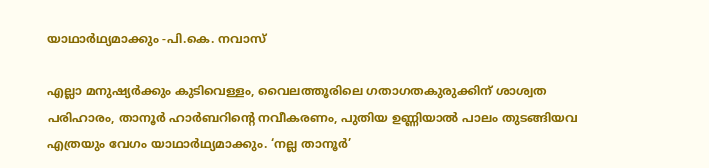യാഥാർഥ്യമാക്കും -പി.കെ. നവാസ്

എല്ലാ മനുഷ്യർക്കും കുടിവെള്ളം, വൈലത്തൂരിലെ ഗതാഗതകുരുക്കിന് ശാശ്വത പരിഹാരം, താനൂർ ഹാർബറിന്റെ നവീകരണം, പുതിയ ഉണ്ണിയാൽ പാലം തുടങ്ങിയവ എത്രയും വേഗം യാഥാർഥ്യമാക്കും. ‘നല്ല താനൂർ’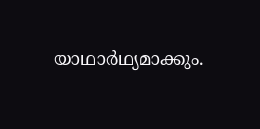യാഥാർഥ്യമാക്കും.